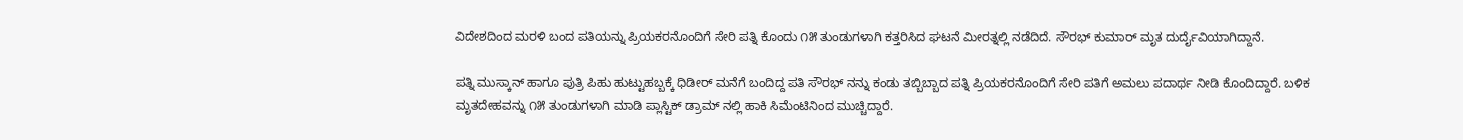ವಿದೇಶದಿಂದ ಮರಳಿ ಬಂದ ಪತಿಯನ್ನು ಪ್ರಿಯಕರನೊಂದಿಗೆ ಸೇರಿ ಪತ್ನಿ ಕೊಂದು ೧೫ ತುಂಡುಗಳಾಗಿ ಕತ್ತರಿಸಿದ ಘಟನೆ ಮೀರತ್ನಲ್ಲಿ ನಡೆದಿದೆ. ಸೌರಭ್ ಕುಮಾರ್ ಮೃತ ದುರ್ದೈವಿಯಾಗಿದ್ದಾನೆ.

ಪತ್ನಿ ಮುಸ್ಕಾನ್ ಹಾಗೂ ಪುತ್ರಿ ಪಿಹು ಹುಟ್ಟುಹಬ್ಬಕ್ಕೆ ಧಿಡೀರ್ ಮನೆಗೆ ಬಂದಿದ್ದ ಪತಿ ಸೌರಭ್ ನನ್ನು ಕಂಡು ತಬ್ಬಿಬ್ಬಾದ ಪತ್ನಿ ಪ್ರಿಯಕರನೊಂದಿಗೆ ಸೇರಿ ಪತಿಗೆ ಅಮಲು ಪದಾರ್ಥ ನೀಡಿ ಕೊಂದಿದ್ದಾರೆ. ಬಳಿಕ ಮೃತದೇಹವನ್ನು ೧೫ ತುಂಡುಗಳಾಗಿ ಮಾಡಿ ಪ್ಲಾಸ್ಟಿಕ್ ಡ್ರಾಮ್ ನಲ್ಲಿ ಹಾಕಿ ಸಿಮೆಂಟಿನಿಂದ ಮುಚ್ಚಿದ್ದಾರೆ.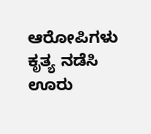ಆರೋಪಿಗಳು ಕೃತ್ಯ ನಡೆಸಿ ಊರು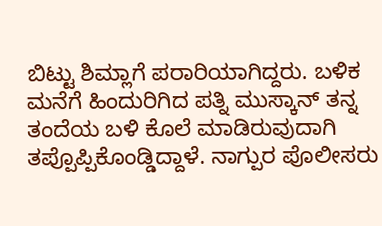ಬಿಟ್ಟು ಶಿಮ್ಲಾಗೆ ಪರಾರಿಯಾಗಿದ್ದರು. ಬಳಿಕ ಮನೆಗೆ ಹಿಂದುರಿಗಿದ ಪತ್ನಿ ಮುಸ್ಕಾನ್ ತನ್ನ ತಂದೆಯ ಬಳಿ ಕೊಲೆ ಮಾಡಿರುವುದಾಗಿ ತಪ್ಪೊಪ್ಪಿಕೊಂಡ್ಡಿದ್ದಾಳೆ. ನಾಗ್ಪುರ ಪೊಲೀಸರು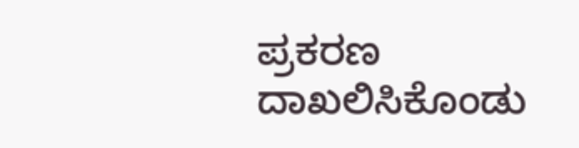ಪ್ರಕರಣ ದಾಖಲಿಸಿಕೊಂಡು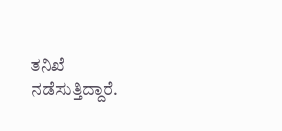ತನಿಖೆ ನಡೆಸುತ್ತಿದ್ದಾರೆ.